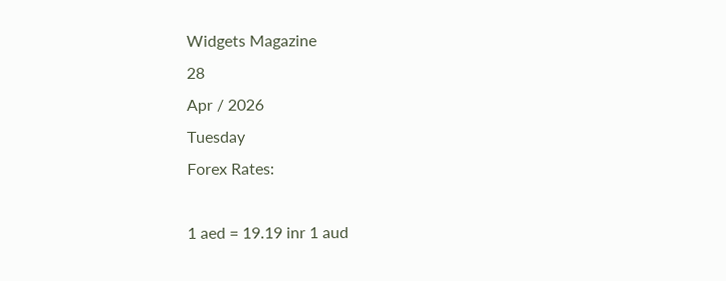Widgets Magazine
28
Apr / 2026
Tuesday
Forex Rates:

1 aed = 19.19 inr 1 aud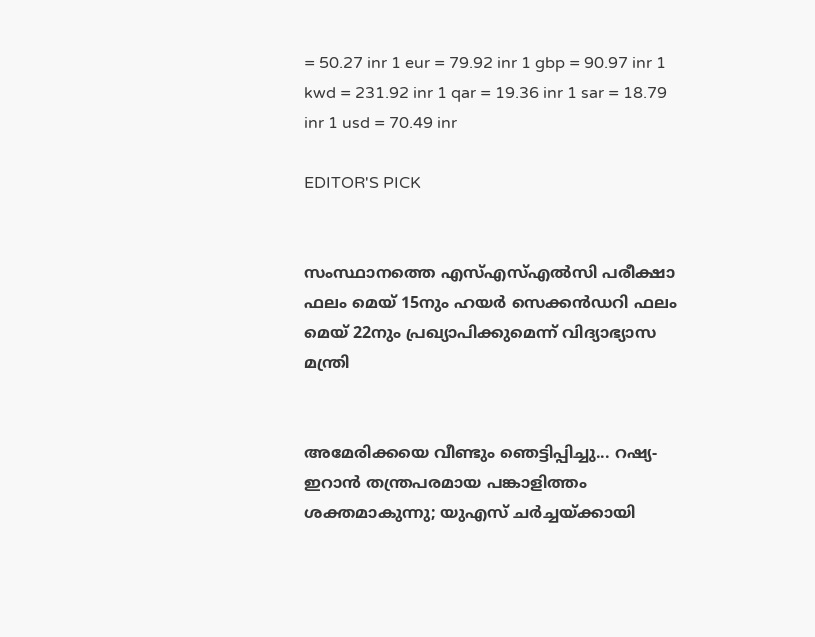= 50.27 inr 1 eur = 79.92 inr 1 gbp = 90.97 inr 1 kwd = 231.92 inr 1 qar = 19.36 inr 1 sar = 18.79 inr 1 usd = 70.49 inr

EDITOR'S PICK


സംസ്ഥാനത്തെ എസ്എസ്എൽസി പരീക്ഷാ ഫലം മെയ് 15നും ഹയർ സെക്കൻഡറി ഫലം മെയ് 22നും പ്രഖ്യാപിക്കുമെന്ന് വിദ്യാഭ്യാസ മന്ത്രി


അമേരിക്കയെ വീണ്ടും ഞെട്ടിപ്പിച്ചു... റഷ്യ-ഇറാൻ തന്ത്രപരമായ പങ്കാളിത്തം ശക്തമാകുന്നു; യുഎസ് ചർച്ചയ്ക്കായി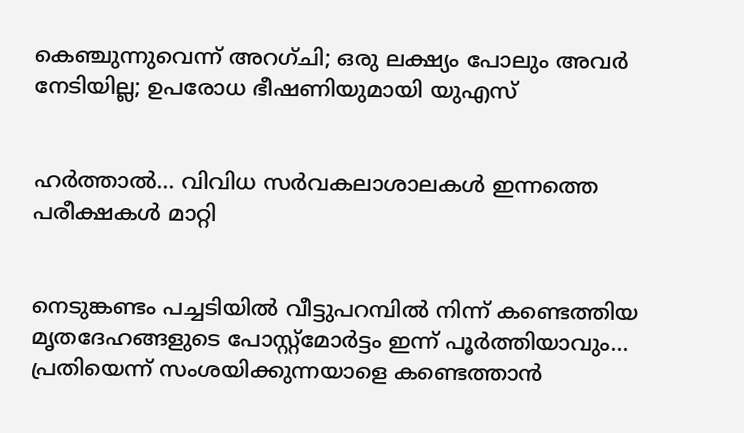കെഞ്ചുന്നുവെന്ന് അറഗ്ചി; ഒരു ലക്ഷ്യം പോലും അവർ നേടിയില്ല; ഉപരോധ ഭീഷണിയുമായി യുഎസ്


ഹര്‍ത്താല്‍... വിവിധ സർവകലാശാലകൾ ഇന്നത്തെ പരീക്ഷകൾ മാറ്റി


നെടുങ്കണ്ടം പച്ചടിയിൽ വീട്ടുപറമ്പിൽ നിന്ന് കണ്ടെത്തിയ മൃതദേഹങ്ങളുടെ പോസ്റ്റ്മോർട്ടം ഇന്ന് പൂർത്തിയാവും... പ്രതിയെന്ന് സംശയിക്കുന്നയാളെ കണ്ടെത്താൻ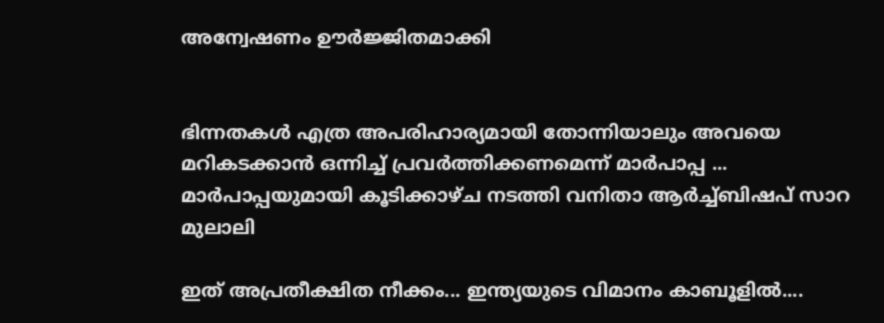അന്വേഷണം ഊർജ്ജിതമാക്കി


ഭിന്നതകൾ എത്ര അപരിഹാര്യമായി തോന്നിയാലും അവയെ മറികടക്കാൻ ഒന്നിച്ച്‌ പ്രവർത്തിക്കണമെന്ന് മാർപാപ്പ ... മാർപാപ്പയുമായി കൂടിക്കാഴ്‌ച നടത്തി വനിതാ ആർച്ച്‌ബിഷപ് സാറ മുലാലി

ഇത് അപ്രതീക്ഷിത നീക്കം... ഇന്ത്യയുടെ വിമാനം കാബൂളിൽ....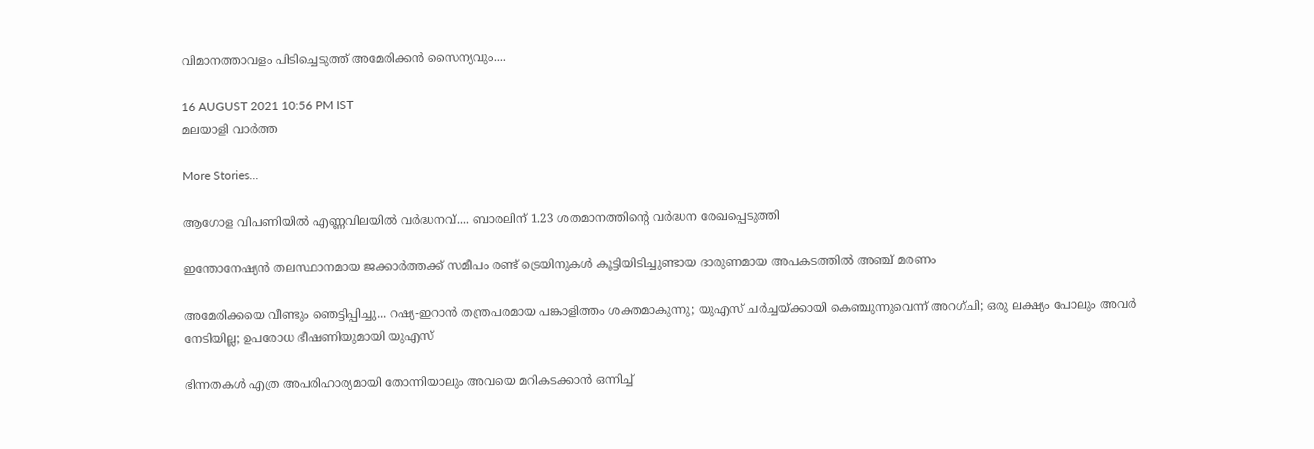വിമാനത്താവളം പിടിച്ചെടുത്ത് അമേരിക്കൻ സൈന്യവും....

16 AUGUST 2021 10:56 PM IST
മലയാളി വാര്‍ത്ത

More Stories...

ആഗോള വിപണിയില്‍ എണ്ണവിലയിൽ വർദ്ധനവ്.... ബാരലിന് 1.23 ശതമാനത്തിന്റെ വര്‍ദ്ധന രേഖപ്പെടുത്തി

ഇന്തോനേഷ്യൻ തലസ്ഥാനമായ ജക്കാർത്തക്ക് സമീപം രണ്ട് ട്രെയിനുകൾ കൂട്ടിയിടിച്ചുണ്ടായ ദാരുണമായ അപകടത്തിൽ അഞ്ച് മരണം

അമേരിക്കയെ വീണ്ടും ഞെട്ടിപ്പിച്ചു... റഷ്യ-ഇറാൻ തന്ത്രപരമായ പങ്കാളിത്തം ശക്തമാകുന്നു; യുഎസ് ചർച്ചയ്ക്കായി കെഞ്ചുന്നുവെന്ന് അറഗ്ചി; ഒരു ലക്ഷ്യം പോലും അവർ നേടിയില്ല; ഉപരോധ ഭീഷണിയുമായി യുഎസ്

ഭിന്നതകൾ എത്ര അപരിഹാര്യമായി തോന്നിയാലും അവയെ മറികടക്കാൻ ഒന്നിച്ച്‌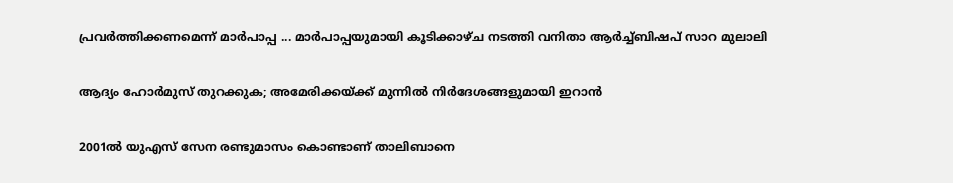പ്രവർത്തിക്കണമെന്ന് മാർപാപ്പ ... മാർപാപ്പയുമായി കൂടിക്കാഴ്‌ച നടത്തി വനിതാ ആർച്ച്‌ബിഷപ് സാറ മുലാലി

ആദ്യം ഹോര്‍മുസ് തുറക്കുക; അമേരിക്കയ്ക്ക് മുന്നില്‍ നിര്‍ദേശങ്ങളുമായി ഇറാന്‍

2001ൽ യുഎസ് സേന രണ്ടുമാസം കൊണ്ടാണ് താലിബാനെ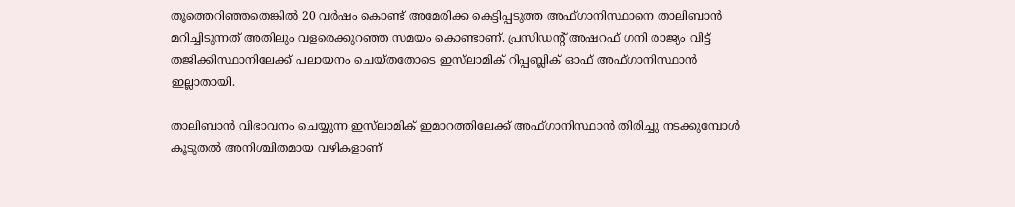തൂത്തെറിഞ്ഞതെങ്കിൽ 20 വർഷം കൊണ്ട് അമേരിക്ക കെട്ടിപ്പടുത്ത അഫ്ഗാനിസ്ഥാനെ താലിബാൻ മറിച്ചിടുന്നത് അതിലും വളരെക്കുറഞ്ഞ സമയം കൊണ്ടാണ്. പ്രസിഡന്റ് അഷറഫ് ഗനി രാജ്യം വിട്ട് തജിക്കിസ്ഥാനിലേക്ക് പലായനം ചെയ്തതോടെ ഇസ്‌ലാമിക് റിപ്പബ്ലിക് ഓഫ് അഫ്ഗാനിസ്ഥാൻ ഇല്ലാതായി.

താലിബാൻ വിഭാവനം ചെയ്യുന്ന ഇസ്‌ലാമിക് ഇമാറത്തിലേക്ക് അഫ്ഗാനിസ്ഥാൻ തിരിച്ചു നടക്കുമ്പോൾ കൂടുതൽ അനിശ്ചിതമായ വഴികളാണ്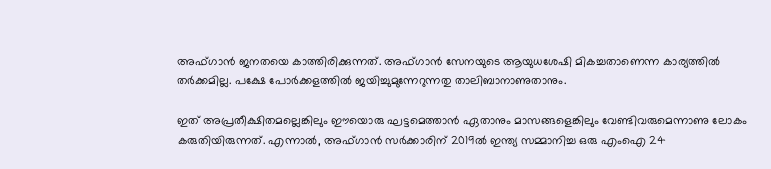അഫ്ഗാൻ ജനതയെ കാത്തിരിക്കുന്നത്. അഫ്ഗാൻ സേനയുടെ ആയുധശേഷി മികച്ചതാണെന്ന കാര്യത്തിൽ തർക്കമില്ല. പക്ഷേ പോർക്കളത്തിൽ ജയിച്ചുമുന്നേറുന്നതു താലിബാനാണുതാനും.

ഇത് അപ്രതീക്ഷിതമല്ലെങ്കിലും ഈയൊരു ഘട്ടമെത്താൻ ഏതാനും മാസങ്ങളെങ്കിലും വേണ്ടിവരുമെന്നാണു ലോകം കരുതിയിരുന്നത്. എന്നാൽ, അഫ്ഗാൻ സർക്കാരിന് 2019ൽ ഇന്ത്യ സമ്മാനിച്ച ഒരു എംഐ 24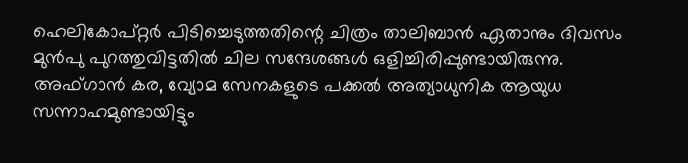ഹെലികോപ്റ്റർ പിടിച്ചെടുത്തതിന്റെ ചിത്രം താലിബാൻ ഏതാനും ദിവസം മുൻപു പുറത്തുവിട്ടതിൽ ചില സന്ദേശങ്ങൾ ഒളിച്ചിരിപ്പുണ്ടായിരുന്നു. അഫ്ഗാൻ കര, വ്യോമ സേനകളുടെ പക്കൽ അത്യാധുനിക ആയുധ സന്നാഹമുണ്ടായിട്ടും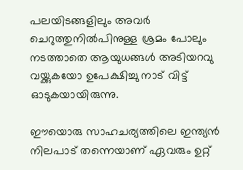പലയിടങ്ങളിലും അവർ ചെറുത്തുനിൽപിനുള്ള ശ്രമം പോലും നടത്താതെ ആയുധങ്ങൾ അടിയറവു വയ്ക്കുകയോ ഉപേക്ഷിച്ചു നാട് വിട്ട് ഓടുകയായിരുന്നു.

ഈയൊരു സാഹചര്യത്തിലെ ഇന്ത്യൻ നിലപാട് തന്നെയാണ് ഏവരും ഉറ്റ്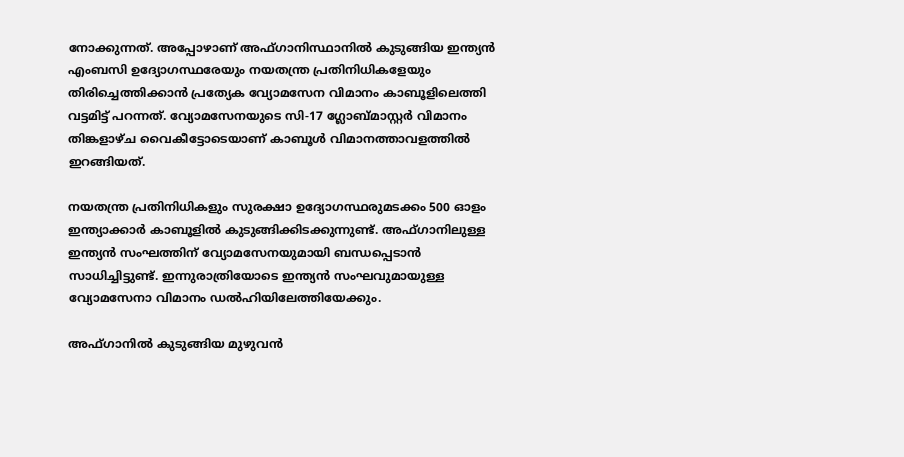നോക്കുന്നത്. അപ്പോഴാണ് അഫ്ഗാനിസ്ഥാനിൽ കുടുങ്ങിയ ഇന്ത്യന്‍ എംബസി ഉദ്യോഗസ്ഥരേയും നയതന്ത്ര പ്രതിനിധികളേയും തിരിച്ചെത്തിക്കാന്‍ പ്രത്യേക വ്യോമസേന വിമാനം കാബൂളിലെത്തി വട്ടമിട്ട് പറന്നത്. വ്യോമസേനയുടെ സി-17 ഗ്ലോബ്മാസ്റ്റര്‍ വിമാനം തിങ്കളാഴ്ച വൈകീട്ടോടെയാണ് കാബൂള്‍ വിമാനത്താവളത്തില്‍ ഇറങ്ങിയത്.

നയതന്ത്ര പ്രതിനിധികളും സുരക്ഷാ ഉദ്യോഗസ്ഥരുമടക്കം 500 ഓളം ഇന്ത്യാക്കാർ കാബൂളില്‍ കുടുങ്ങിക്കിടക്കുന്നുണ്ട്. അഫ്ഗാനിലുള്ള ഇന്ത്യന്‍ സംഘത്തിന് വ്യോമസേനയുമായി ബന്ധപ്പെടാന്‍ സാധിച്ചിട്ടുണ്ട്. ഇന്നുരാത്രിയോടെ ഇന്ത്യന്‍ സംഘവുമായുള്ള വ്യോമസേനാ വിമാനം ഡല്‍ഹിയിലേത്തിയേക്കും.

അഫ്ഗാനില്‍ കുടുങ്ങിയ മുഴുവന്‍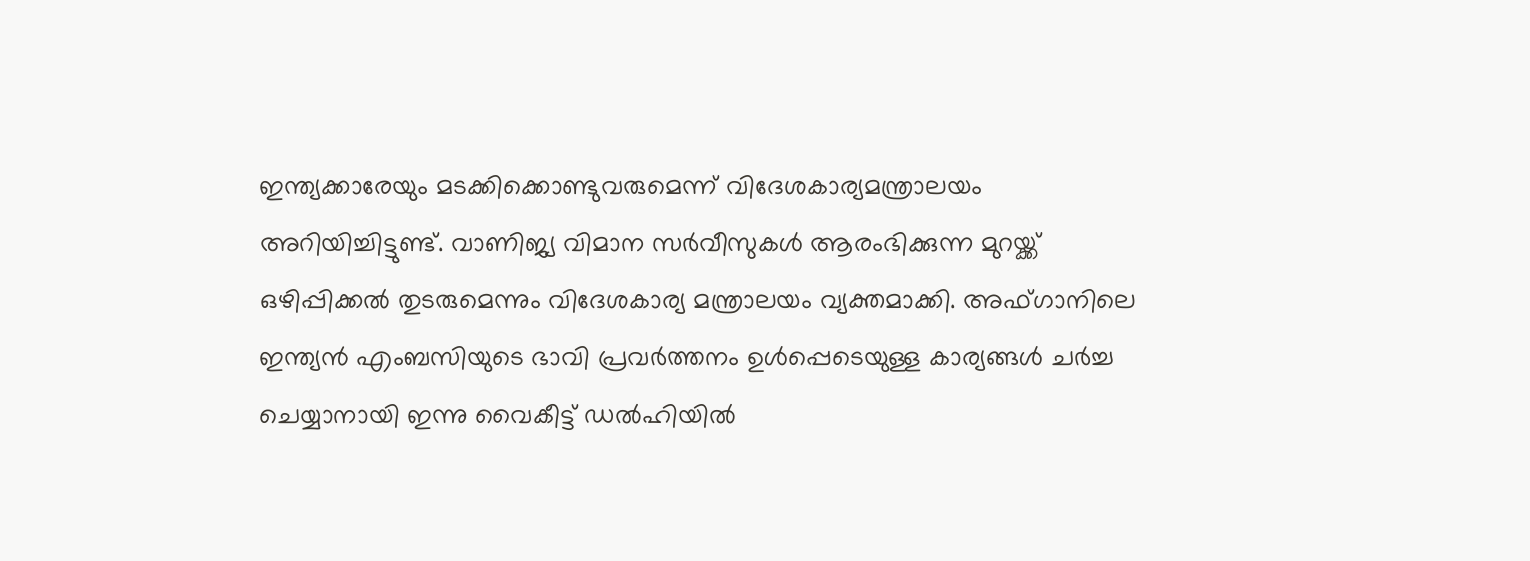ഇന്ത്യക്കാരേയും മടക്കിക്കൊണ്ടുവരുമെന്ന് വിദേശകാര്യമന്ത്രാലയം അറിയിച്ചിട്ടുണ്ട്. വാണിജ്യ വിമാന സര്‍വീസുകള്‍ ആരംഭിക്കുന്ന മുറയ്ക്ക് ഒഴിപ്പിക്കല്‍ തുടരുമെന്നും വിദേശകാര്യ മന്ത്രാലയം വ്യക്തമാക്കി. അഫ്ഗാനിലെ ഇന്ത്യന്‍ എംബസിയുടെ ഭാവി പ്രവര്‍ത്തനം ഉള്‍പ്പെടെയുള്ള കാര്യങ്ങള്‍ ചര്‍ച്ച ചെയ്യാനായി ഇന്നു വൈകീട്ട് ഡല്‍ഹിയില്‍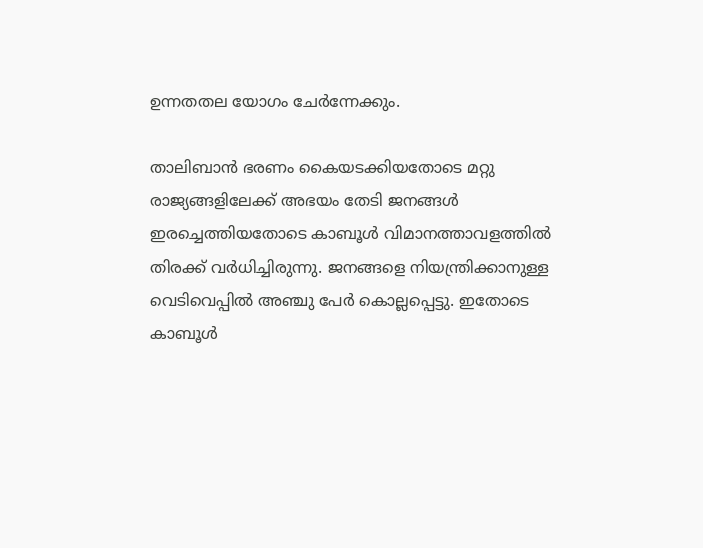ഉന്നതതല യോഗം ചേര്‍ന്നേക്കും.

താലിബാന്‍ ഭരണം കൈയടക്കിയതോടെ മറ്റു രാജ്യങ്ങളിലേക്ക് അഭയം തേടി ജനങ്ങള്‍ ഇരച്ചെത്തിയതോടെ കാബൂള്‍ വിമാനത്താവളത്തില്‍ തിരക്ക് വര്‍ധിച്ചിരുന്നു. ജനങ്ങളെ നിയന്ത്രിക്കാനുള്ള വെടിവെപ്പില്‍ അഞ്ചു പേര്‍ കൊല്ലപ്പെട്ടു. ഇതോടെ കാബൂള്‍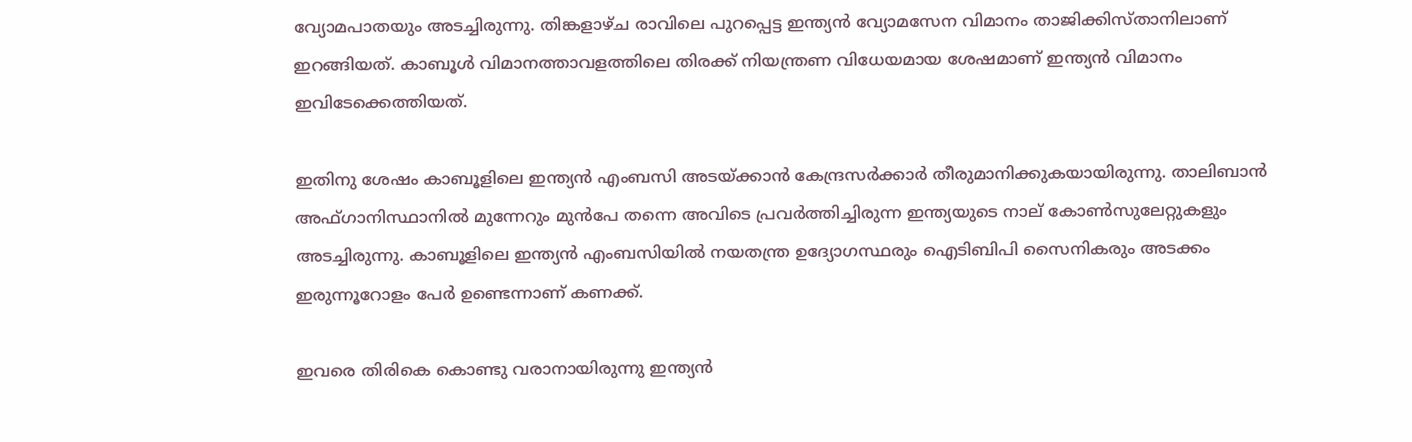വ്യോമപാതയും അടച്ചിരുന്നു. തിങ്കളാഴ്ച രാവിലെ പുറപ്പെട്ട ഇന്ത്യന്‍ വ്യോമസേന വിമാനം താജിക്കിസ്താനിലാണ് ഇറങ്ങിയത്. കാബൂള്‍ വിമാനത്താവളത്തിലെ തിരക്ക് നിയന്ത്രണ വിധേയമായ ശേഷമാണ് ഇന്ത്യന്‍ വിമാനം ഇവിടേക്കെത്തിയത്.

ഇതിനു ശേഷം കാബൂളിലെ ഇന്ത്യൻ എംബസി അടയ്ക്കാൻ കേന്ദ്രസ‍ർക്കാർ തീരുമാനിക്കുകയായിരുന്നു. താലിബാൻ അഫ്ഗാനിസ്ഥാനിൽ മുന്നേറും മുൻപേ തന്നെ അവിടെ പ്രവ‍ർത്തിച്ചിരുന്ന ഇന്ത്യയുടെ നാല് കോൺസുലേറ്റുകളും അടച്ചിരുന്നു. കാബൂളിലെ ഇന്ത്യൻ എംബസിയിൽ നയതന്ത്ര ഉദ്യോഗസ്ഥരും ഐടിബിപി സൈനികരും അടക്കം ഇരുന്നൂറോളം പേ‍ർ ഉണ്ടെന്നാണ് കണക്ക്.

ഇവരെ തിരികെ കൊണ്ടു വരാനായിരുന്നു ഇന്ത്യൻ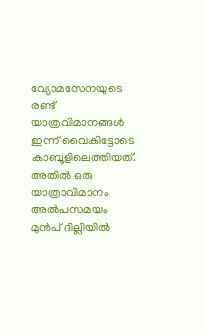വ്യോമസേനയുടെ രണ്ട് യാത്രവിമാനങ്ങൾ ഇന്ന് വൈകിട്ടോടെ കാബൂളിലെത്തിയത്. അതിൽ ഒരു യാത്രാവിമാനം അൽപസമയം മുൻപ് ദില്ലിയിൽ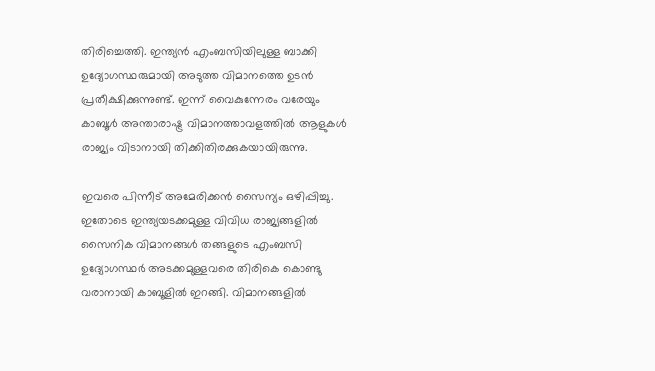തിരിച്ചെത്തി. ഇന്ത്യൻ എംബസിയിലുള്ള ബാക്കി ഉദ്യോഗസ്ഥരുമായി അടുത്ത വിമാനത്തെ ഉടൻ പ്രതീക്ഷിക്കുന്നുണ്ട്. ഇന്ന് വൈകുന്നേരം വരേയും കാബൂൾ അന്താരാഷ്ട്ര വിമാനത്താവളത്തിൽ ആളുകൾ രാജ്യം വിടാനായി തിക്കിതിരക്കുകയായിരുന്നു.

ഇവരെ പിന്നീട് അമേരിക്കൻ സൈന്യം ഒഴിപ്പിച്ചു. ഇതോടെ ഇന്ത്യയടക്കമുള്ള വിവിധ രാജ്യങ്ങളിൽ സൈനിക വിമാനങ്ങൾ തങ്ങളുടെ എംബസി ഉദ്യോഗസ്ഥ‍ർ അടക്കമുള്ളവരെ തിരികെ കൊണ്ടു വരാനായി കാബൂളിൽ ഇറങ്ങി. വിമാനങ്ങളിൽ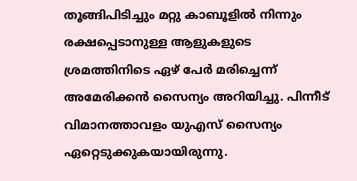തൂങ്ങിപിടിച്ചും മറ്റു കാബൂളിൽ നിന്നും രക്ഷപ്പെടാനുള്ള ആളുകളുടെ ശ്രമത്തിനിടെ ഏഴ് പേർ മരിച്ചെന്ന് അമേരിക്കൻ സൈന്യം അറിയിച്ചു. പിന്നീട് വിമാനത്താവളം യുഎസ് സൈന്യം ഏറ്റെടുക്കുകയായിരുന്നു.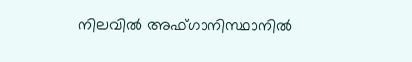നിലവിൽ അഫ്ഗാനിസ്ഥാനില്‍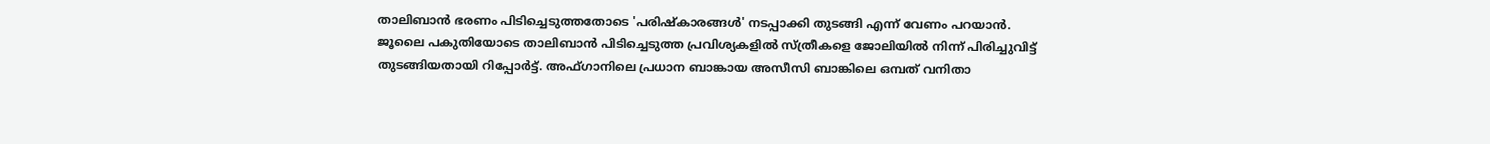താലിബാന്‍ ഭരണം പിടിച്ചെടുത്തതോടെ 'പരിഷ്‌കാരങ്ങള്‍' നടപ്പാക്കി തുടങ്ങി എന്ന് വേണം പറയാൻ. ജൂലൈ പകുതിയോടെ താലിബാന്‍ പിടിച്ചെടുത്ത പ്രവിശ്യകളില്‍ സ്ത്രീകളെ ജോലിയില്‍ നിന്ന് പിരിച്ചുവിട്ട് തുടങ്ങിയതായി റിപ്പോര്‍ട്ട്. അഫ്ഗാനിലെ പ്രധാന ബാങ്കായ അസീസി ബാങ്കിലെ ഒമ്പത് വനിതാ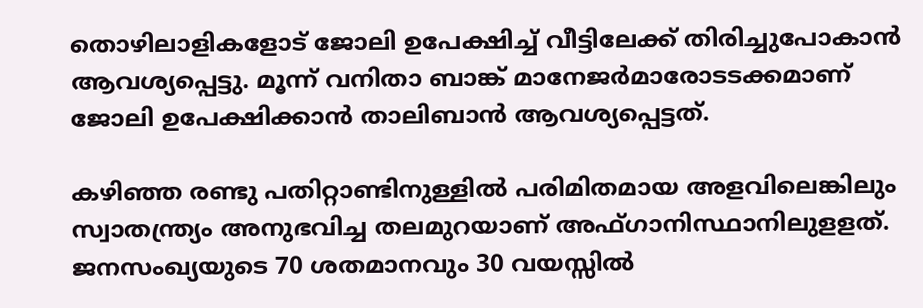തൊഴിലാളികളോട് ജോലി ഉപേക്ഷിച്ച് വീട്ടിലേക്ക് തിരിച്ചുപോകാന്‍ ആവശ്യപ്പെട്ടു. മൂന്ന് വനിതാ ബാങ്ക് മാനേജര്‍മാരോടടക്കമാണ് ജോലി ഉപേക്ഷിക്കാന്‍ താലിബാന്‍ ആവശ്യപ്പെട്ടത്.

കഴിഞ്ഞ രണ്ടു പതിറ്റാണ്ടിനുള്ളിൽ പരിമിതമായ അളവിലെങ്കിലും സ്വാതന്ത്ര്യം അനുഭവിച്ച തലമുറയാണ് അഫ്ഗാനിസ്ഥാനിലുളളത്. ജനസംഖ്യയുടെ 70 ശതമാനവും 30 വയസ്സിൽ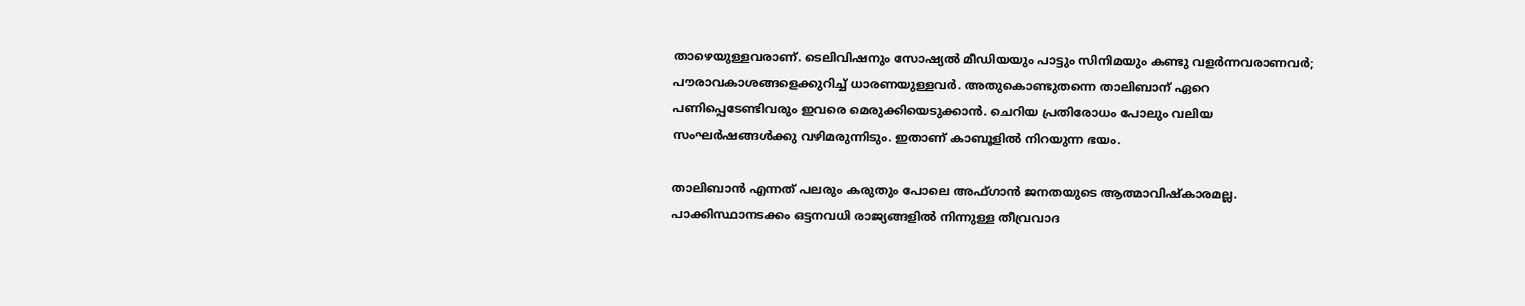താഴെയുള്ളവരാണ്. ടെലിവിഷനും സോഷ്യൽ മീഡിയയും പാട്ടും സിനിമയും കണ്ടു വളർന്നവരാണവർ; പൗരാവകാശങ്ങളെക്കുറിച്ച് ധാരണയുള്ളവർ. അതുകൊണ്ടുതന്നെ താലിബാന് ഏറെ പണിപ്പെടേണ്ടിവരും ഇവരെ മെരുക്കിയെടുക്കാൻ. ചെറിയ പ്രതിരോധം പോലും വലിയ സംഘർഷങ്ങൾക്കു വഴിമരുന്നിടും. ഇതാണ് കാബൂളിൽ നിറയുന്ന ഭയം.

താലിബാൻ എന്നത് പലരും കരുതും പോലെ അഫ്ഗാൻ ജനതയുടെ ആത്മാവിഷ്കാരമല്ല. പാക്കിസ്ഥാനടക്കം ഒട്ടനവധി രാജ്യങ്ങളിൽ നിന്നുള്ള തീവ്രവാദ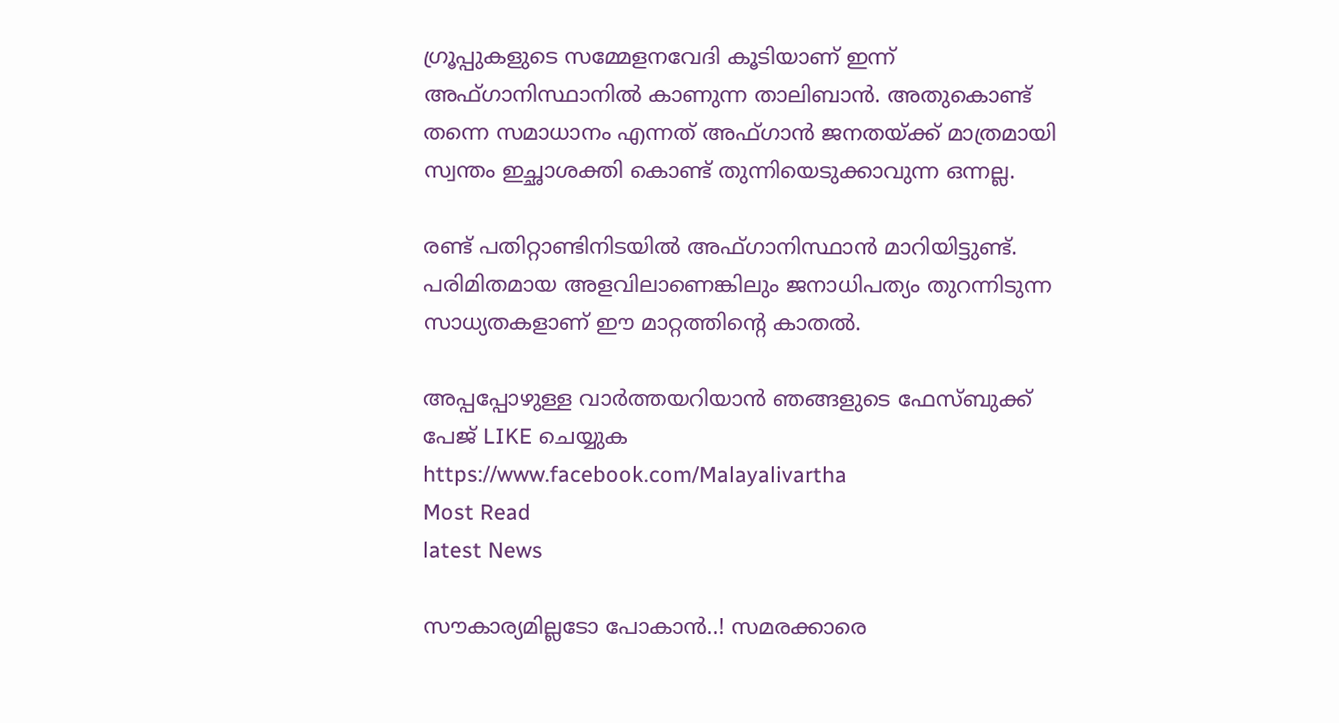ഗ്രൂപ്പുകളുടെ സമ്മേളനവേദി കൂടിയാണ് ഇന്ന് അഫ്ഗാനിസ്ഥാനിൽ കാണുന്ന താലിബാൻ. അതുകൊണ്ട് തന്നെ സമാധാനം എന്നത് അഫ്ഗാൻ ജനതയ്ക്ക് മാത്രമായി സ്വന്തം ഇച്ഛാശക്തി കൊണ്ട് തുന്നിയെടുക്കാവുന്ന ഒന്നല്ല.

രണ്ട് പതിറ്റാണ്ടിനിടയിൽ അഫ്ഗാനിസ്ഥാൻ മാറിയിട്ടുണ്ട്. പരിമിതമായ അളവിലാണെങ്കിലും ജനാധിപത്യം തുറന്നിടുന്ന സാധ്യതകളാണ് ഈ മാറ്റത്തിന്റെ കാതൽ.

അപ്പപ്പോഴുള്ള വാര്‍ത്തയറിയാന്‍ ഞങ്ങളുടെ ഫേസ്‌ബുക്ക്‌ പേജ് LIKE ചെയ്യുക
https://www.facebook.com/Malayalivartha
Most Read
latest News

സൗകാര്യമില്ലടോ പോകാന്‍..! സമരക്കാരെ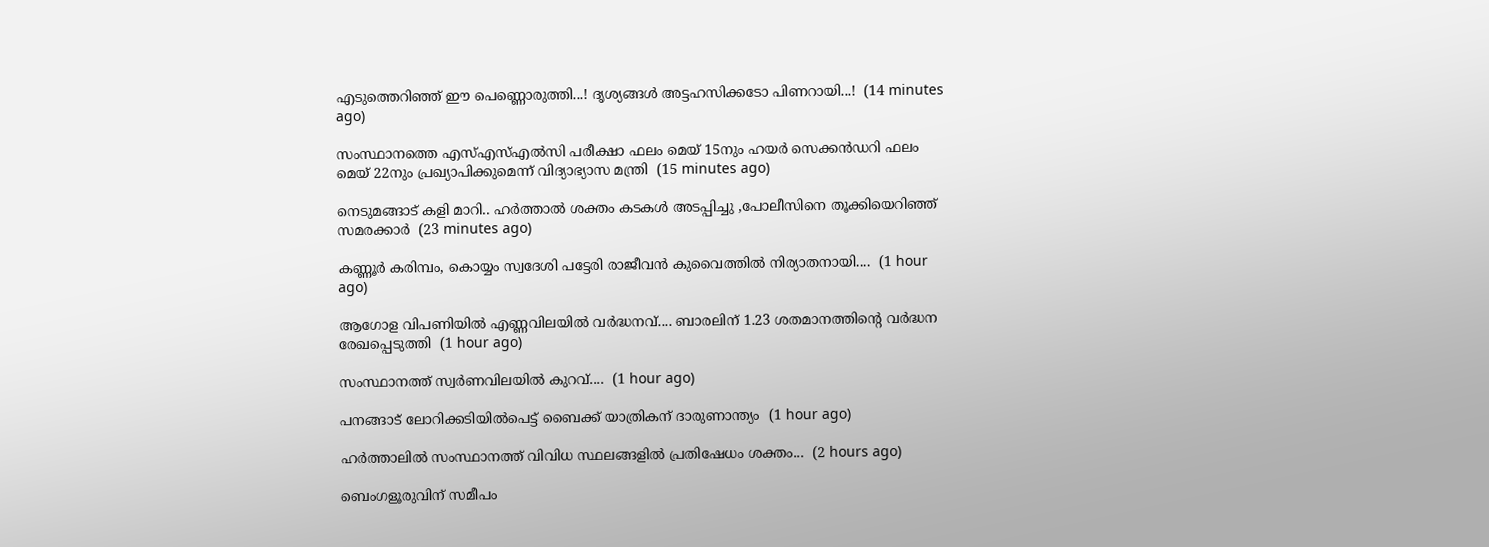എടുത്തെറിഞ്ഞ് ഈ പെണ്ണൊരുത്തി...! ദൃശ്യങ്ങൾ അട്ടഹസിക്കടോ പിണറായി...!  (14 minutes ago)

സംസ്ഥാനത്തെ എസ്എസ്എൽസി പരീക്ഷാ ഫലം മെയ് 15നും ഹയർ സെക്കൻഡറി ഫലം മെയ് 22നും പ്രഖ്യാപിക്കുമെന്ന് വിദ്യാഭ്യാസ മന്ത്രി  (15 minutes ago)

നെടുമങ്ങാട് കളി മാറി.. ഹർത്താൽ ശക്തം കടകൾ അടപ്പിച്ചു ,പോലീസിനെ തൂക്കിയെറിഞ്ഞ് സമരക്കാർ  (23 minutes ago)

കണ്ണൂർ കരിമ്പം, കൊയ്യം സ്വദേശി പട്ടേരി രാജീവൻ കുവൈത്തിൽ നിര്യാതനായി....  (1 hour ago)

ആഗോള വിപണിയില്‍ എണ്ണവിലയിൽ വർദ്ധനവ്.... ബാരലിന് 1.23 ശതമാനത്തിന്റെ വര്‍ദ്ധന രേഖപ്പെടുത്തി  (1 hour ago)

സംസ്ഥാനത്ത് സ്വർണവിലയിൽ കുറവ്....  (1 hour ago)

പനങ്ങാട് ലോറിക്കടിയിൽപെട്ട് ബൈക്ക് യാത്രികന് ദാരുണാന്ത്യം  (1 hour ago)

ഹർത്താലിൽ സംസ്ഥാനത്ത് വിവിധ സ്ഥലങ്ങളിൽ പ്രതിഷേധം ശക്തം...  (2 hours ago)

ബെംഗളൂരുവിന് സമീപം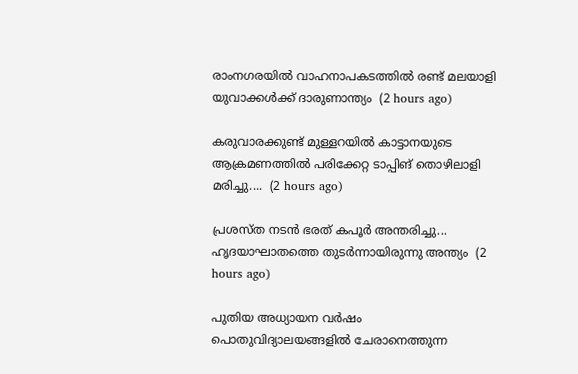രാംനഗരയിൽ വാഹനാപകടത്തിൽ രണ്ട് മലയാളി യുവാക്കൾക്ക് ദാരുണാന്ത്യം  (2 hours ago)

കരുവാരക്കുണ്ട് മുള്ളറയിൽ കാട്ടാനയുടെ ആക്രമണത്തിൽ പരിക്കേറ്റ ടാപ്പിങ് തൊഴിലാളി മരിച്ചു....  (2 hours ago)

പ്രശസ്ത നടൻ ഭരത് കപൂർ അന്തരിച്ചു... ഹൃദയാഘാതത്തെ തുടർന്നായിരുന്നു അന്ത്യം  (2 hours ago)

പുതിയ അധ്യായന വർഷം പൊതുവിദ്യാലയങ്ങളിൽ ചേരാനെത്തുന്ന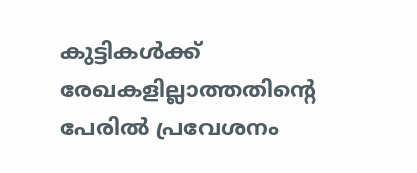കുട്ടികൾക്ക് രേഖകളില്ലാത്തതിന്റെ പേരിൽ പ്രവേശനം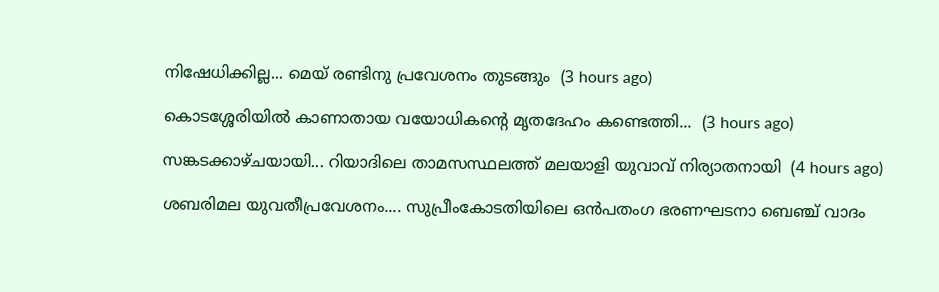നിഷേധിക്കില്ല... മെയ് രണ്ടിനു പ്രവേശനം തുടങ്ങും  (3 hours ago)

കൊടശ്ശേരിയിൽ കാണാതായ വയോധികൻ്റെ മൃതദേഹം കണ്ടെത്തി...  (3 hours ago)

സങ്കടക്കാഴ്ചയായി... റിയാദിലെ താമസസ്ഥലത്ത് മലയാളി യുവാവ് നിര്യാതനായി  (4 hours ago)

ശബരിമല യുവതീപ്രവേശനം.... സുപ്രീംകോടതിയിലെ ഒൻപതംഗ ഭരണഘടനാ ബെഞ്ച് വാദം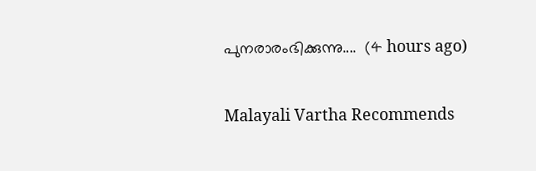പുനരാരംഭിക്കുന്നു....  (4 hours ago)

Malayali Vartha Recommends